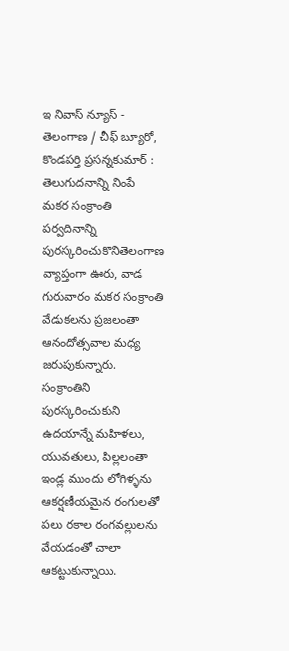ఇ నివాస్ న్యూస్ - తెలంగాణ / చీఫ్ బ్యూరో, కొండపర్తి ప్రసన్నకుమార్ : తెలుగుదనాన్ని నింపే మకర సంక్రాంతి పర్వదినాన్ని పురస్కరించుకొనితెలంగాణ వ్యాప్తంగా ఊరు, వాడ గురువారం మకర సంక్రాంతి వేడుకలను ప్రజలంతా ఆనందోత్సవాల మధ్య జరుపుకున్నారు. సంక్రాంతిని పురస్కరించుకుని ఉదయాన్నే మహిళలు, యువతులు, పిల్లలంతా ఇండ్ల ముందు లోగిళ్ళను ఆకర్షణీయమైన రంగులతో పలు రకాల రంగవల్లులను వేయడంతో చాలా ఆకట్టుకున్నాయి.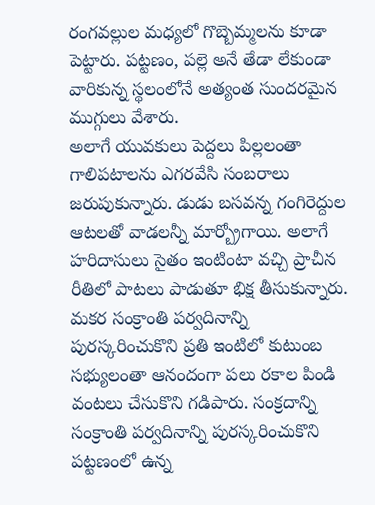రంగవల్లుల మధ్యలో గొబ్బెమ్మలను కూడా పెట్టారు. పట్టణం, పల్లె అనే తేడా లేకుండా వారికున్న స్థలంలోనే అత్యంత సుందరమైన ముగ్గులు వేశారు.
అలాగే యువకులు పెద్దలు పిల్లలంతా గాలిపటాలను ఎగరవేసి సంబరాలు జరుపుకున్నారు. డుడు బసవన్న గంగిరెద్దుల ఆటలతో వాడలన్నీ మార్బ్రోగాయి. అలాగే హరిదాసులు సైతం ఇంటింటా వచ్చి ప్రాచీన రీతిలో పాటలు పాడుతూ భిక్ష తీసుకున్నారు. మకర సంక్రాంతి పర్వదినాన్ని పురస్కరించుకొని ప్రతి ఇంటిలో కుటుంబ సభ్యులంతా ఆనందంగా పలు రకాల పిండి వంటలు చేసుకొని గడిపారు. సంక్రదాన్ని సంక్రాంతి పర్వదినాన్ని పురస్కరించుకొని పట్టణంలో ఉన్న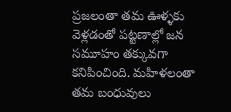ప్రజలంతా తమ ఊళ్ళకు వెళ్లడంతో పట్టణాల్లో జన సమూహం తక్కువగా కనిపించింది. మహిళలంతా తమ బంధువులు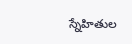స్నేహితుల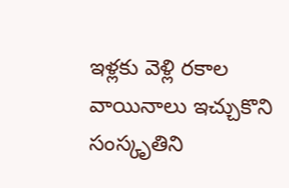ఇళ్లకు వెళ్లి రకాల వాయినాలు ఇచ్చుకొని సంస్కృతిని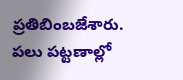ప్రతిబింబజేశారు. పలు పట్టణాల్లో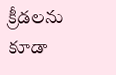క్రీడలను కూడా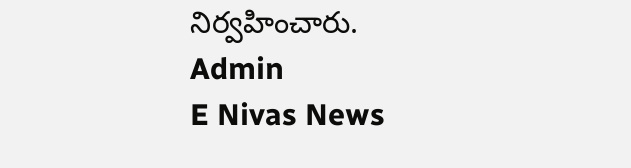నిర్వహించారు.
Admin
E Nivas News